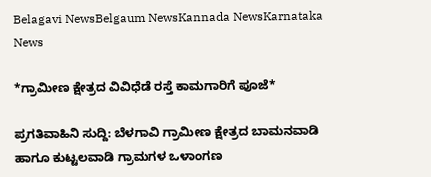Belagavi NewsBelgaum NewsKannada NewsKarnataka News

*ಗ್ರಾಮೀಣ ಕ್ಷೇತ್ರದ ವಿವಿಧೆಡೆ ರಸ್ತೆ ಕಾಮಗಾರಿಗೆ ಪೂಜೆ*

ಪ್ರಗತಿವಾಹಿನಿ ಸುದ್ದಿ: ಬೆಳಗಾವಿ ಗ್ರಾಮೀಣ ಕ್ಷೇತ್ರದ ಬಾಮನವಾಡಿ ಹಾಗೂ ಕುಟ್ಟಲವಾಡಿ ಗ್ರಾಮಗಳ ಒಳಾಂಗಣ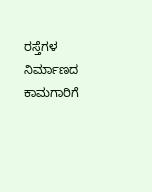ರಸ್ತೆಗಳ ನಿರ್ಮಾಣದ ಕಾಮಗಾರಿಗೆ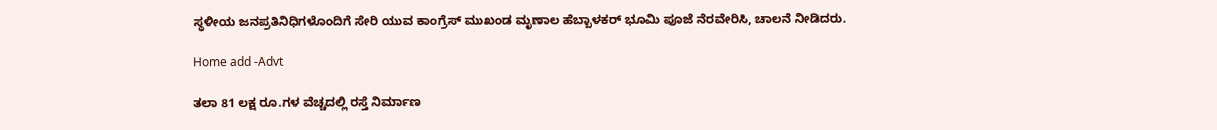ಸ್ಥಳೀಯ ಜನಪ್ರತಿನಿಧಿಗಳೊಂದಿಗೆ ಸೇರಿ ಯುವ ಕಾಂಗ್ರೆಸ್ ಮುಖಂಡ ಮೃಣಾಲ ಹೆಬ್ಬಾಳಕರ್ ಭೂಮಿ ಪೂಜೆ ನೆರವೇರಿಸಿ, ಚಾಲನೆ ನೀಡಿದರು.

Home add -Advt

ತಲಾ 81 ಲಕ್ಷ ರೂ.ಗಳ ವೆಚ್ಚದಲ್ಲಿ ರಸ್ತೆ ನಿರ್ಮಾಣ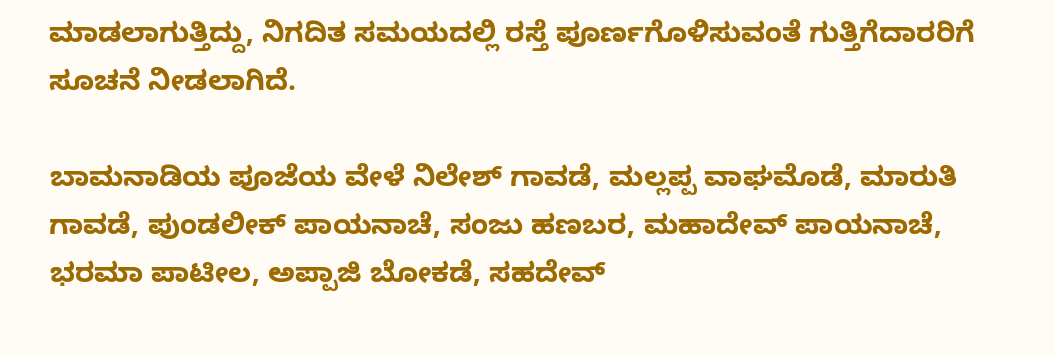ಮಾಡಲಾಗುತ್ತಿದ್ದು, ನಿಗದಿತ ಸಮಯದಲ್ಲಿ ರಸ್ತೆ ಪೂರ್ಣಗೊಳಿಸುವಂತೆ ಗುತ್ತಿಗೆದಾರರಿಗೆ ಸೂಚನೆ ನೀಡಲಾಗಿದೆ.

ಬಾಮನಾಡಿಯ ಪೂಜೆಯ ವೇಳೆ ನಿಲೇಶ್ ಗಾವಡೆ, ಮಲ್ಲಪ್ಪ ವಾಘಮೊಡೆ, ಮಾರುತಿ ಗಾವಡೆ, ಪುಂಡಲೀಕ್ ಪಾಯನಾಚೆ, ಸಂಜು ಹಣಬರ, ಮಹಾದೇವ್ ಪಾಯನಾಚೆ, ಭರಮಾ ಪಾಟೀಲ, ಅಪ್ಪಾಜಿ ಬೋಕಡೆ, ಸಹದೇವ್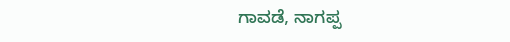ಗಾವಡೆ, ನಾಗಪ್ಪ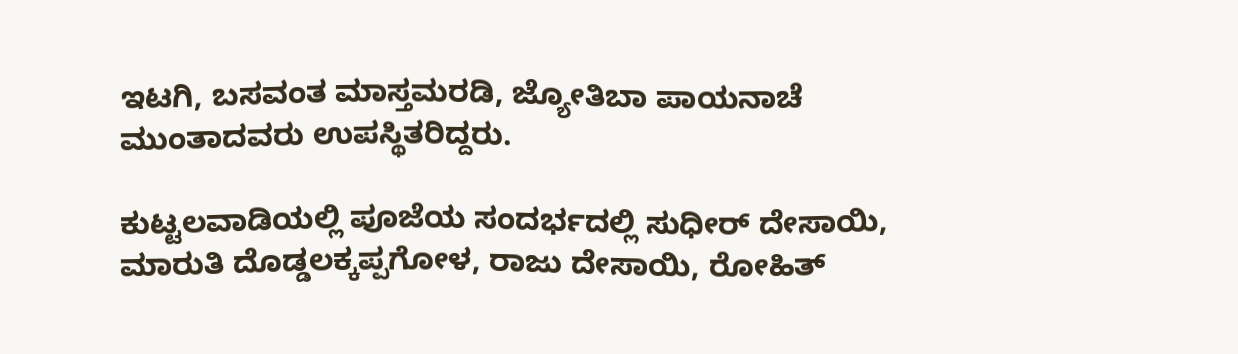ಇಟಗಿ, ಬಸವಂತ ಮಾಸ್ತಮರಡಿ, ಜ್ಯೋತಿಬಾ ಪಾಯನಾಚೆ ಮುಂತಾದವರು ಉಪಸ್ಥಿತರಿದ್ದರು.

ಕುಟ್ಟಲವಾಡಿಯಲ್ಲಿ ಪೂಜೆಯ ಸಂದರ್ಭದಲ್ಲಿ ಸುಧೀರ್ ದೇಸಾಯಿ, ಮಾರುತಿ ದೊಡ್ಡಲಕ್ಕಪ್ಪಗೋಳ, ರಾಜು ದೇಸಾಯಿ, ರೋಹಿತ್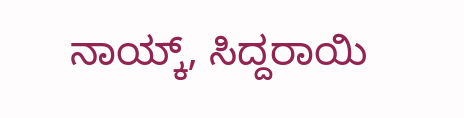ನಾಯ್ಕ್, ಸಿದ್ದರಾಯಿ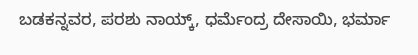ಬಡಕನ್ನವರ, ಪರಶು ನಾಯ್ಕ್, ಧರ್ಮೆಂದ್ರ ದೇಸಾಯಿ, ಭರ್ಮಾ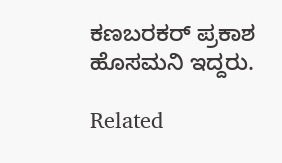ಕಣಬರಕರ್ ಪ್ರಕಾಶ ಹೊಸಮನಿ ಇದ್ದರು.

Related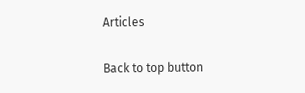Articles

Back to top button